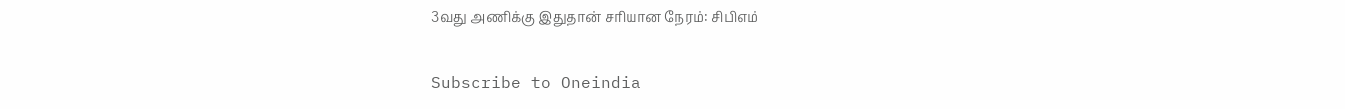3வது அணிக்கு இதுதான் சரியான நேரம்: சிபிஎம்

Subscribe to Oneindia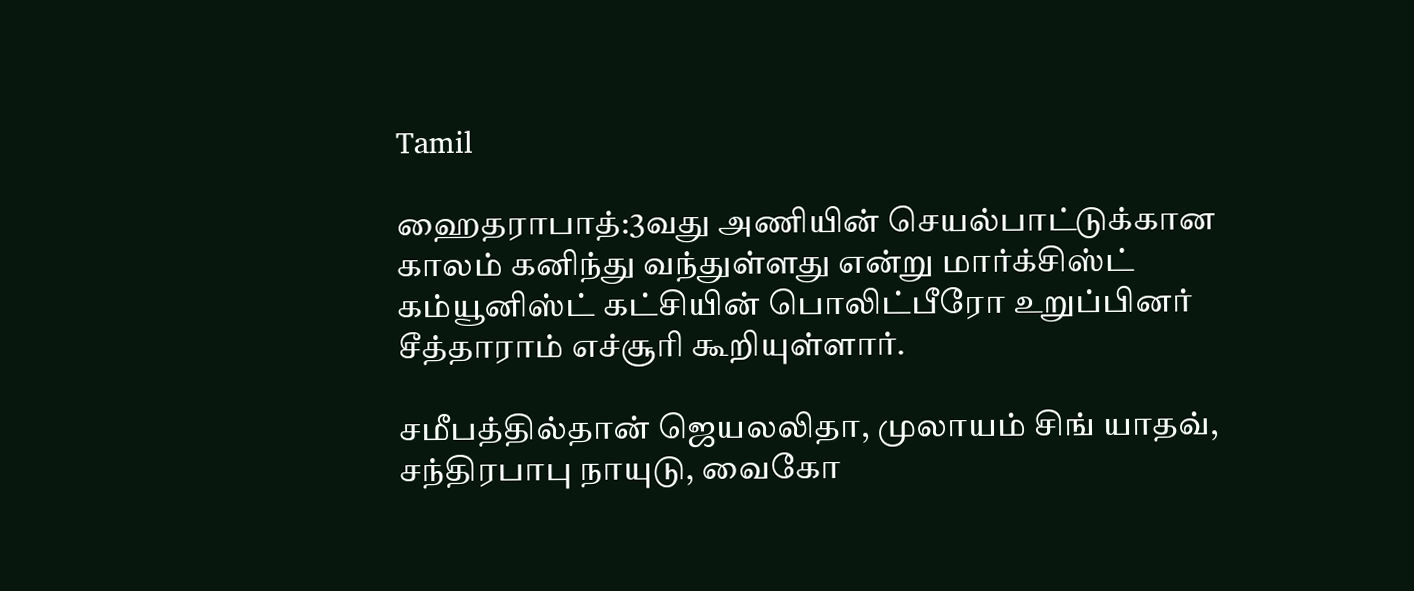Tamil

ஹைதராபாத்:3வது அணியின் செயல்பாட்டுக்கான காலம் கனிந்து வந்துள்ளது என்று மார்க்சிஸ்ட் கம்யூனிஸ்ட் கட்சியின் பொலிட்பீரோ உறுப்பினர் சீத்தாராம் எச்சூரி கூறியுள்ளார்.

சமீபத்தில்தான் ஜெயலலிதா, முலாயம் சிங் யாதவ், சந்திரபாபு நாயுடு, வைகோ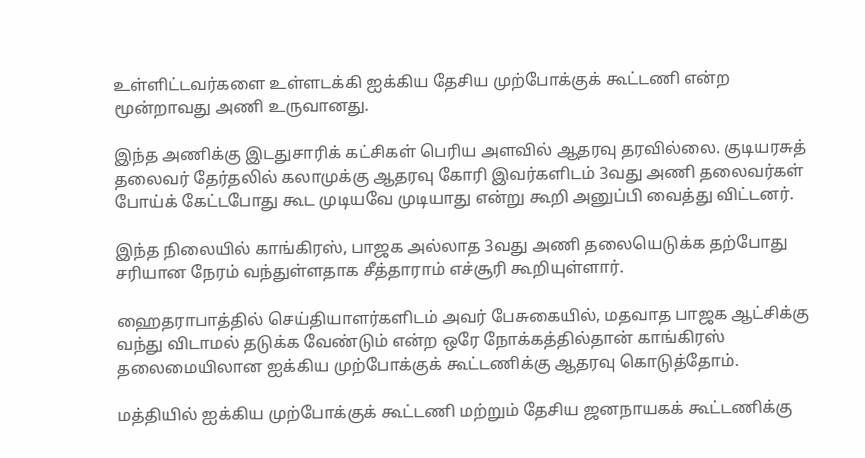உள்ளிட்டவர்களை உள்ளடக்கி ஐக்கிய தேசிய முற்போக்குக் கூட்டணி என்ற மூன்றாவது அணி உருவானது.

இந்த அணிக்கு இடதுசாரிக் கட்சிகள் பெரிய அளவில் ஆதரவு தரவில்லை. குடியரசுத் தலைவர் தேர்தலில் கலாமுக்கு ஆதரவு கோரி இவர்களிடம் 3வது அணி தலைவர்கள் போய்க் கேட்டபோது கூட முடியவே முடியாது என்று கூறி அனுப்பி வைத்து விட்டனர்.

இந்த நிலையில் காங்கிரஸ், பாஜக அல்லாத 3வது அணி தலையெடுக்க தற்போது சரியான நேரம் வந்துள்ளதாக சீத்தாராம் எச்சூரி கூறியுள்ளார்.

ஹைதராபாத்தில் செய்தியாளர்களிடம் அவர் பேசுகையில், மதவாத பாஜக ஆட்சிக்கு வந்து விடாமல் தடுக்க வேண்டும் என்ற ஒரே நோக்கத்தில்தான் காங்கிரஸ் தலைமையிலான ஐக்கிய முற்போக்குக் கூட்டணிக்கு ஆதரவு கொடுத்தோம்.

மத்தியில் ஐக்கிய முற்போக்குக் கூட்டணி மற்றும் தேசிய ஜனநாயகக் கூட்டணிக்கு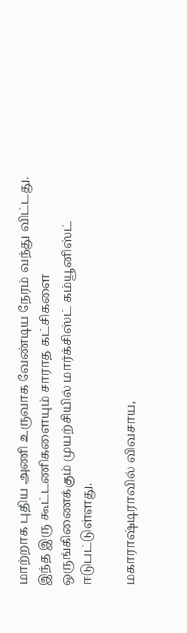மாற்றாக புதிய அணி உருவாக வேண்டிய நேரம் வந்து விட்டது. இந்த இரு கூட்டணிகளையும் சாராத கட்சிகளை ஒருங்கிணைக்கும் முயற்சியில் மார்க்சிஸ்ட் கம்யூனிஸ்ட் ஈடுபட்டுள்ளது.

மகாராஷ்டிராவில் விவசாய,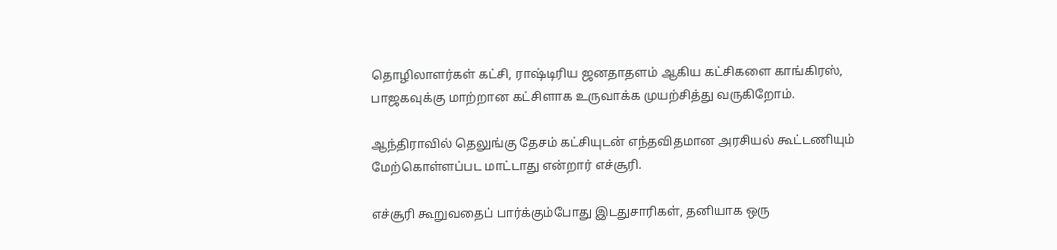தொழிலாளர்கள் கட்சி, ராஷ்டிரிய ஜனதாதளம் ஆகிய கட்சிகளை காங்கிரஸ், பாஜகவுக்கு மாற்றான கட்சிளாக உருவாக்க முயற்சித்து வருகிறோம்.

ஆந்திராவில் தெலுங்கு தேசம் கட்சியுடன் எந்தவிதமான அரசியல் கூட்டணியும் மேற்கொள்ளப்பட மாட்டாது என்றார் எச்சூரி.

எச்சூரி கூறுவதைப் பார்க்கும்போது இடதுசாரிகள், தனியாக ஒரு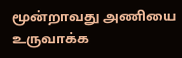மூன்றாவது அணியை உருவாக்க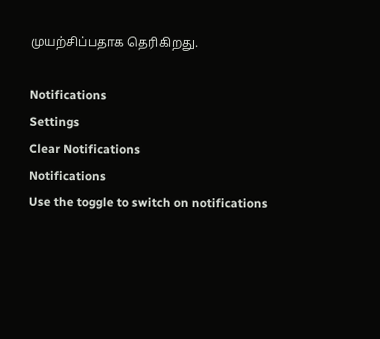முயற்சிப்பதாக தெரிகிறது.

Notifications
Settings
Clear Notifications
Notifications
Use the toggle to switch on notifications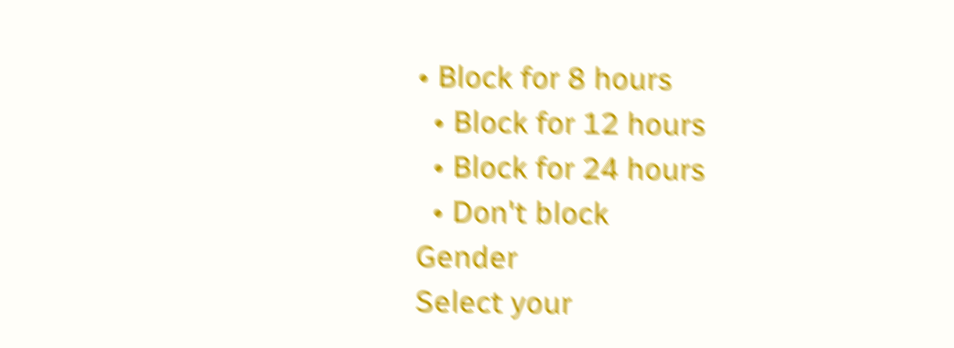• Block for 8 hours
  • Block for 12 hours
  • Block for 24 hours
  • Don't block
Gender
Select your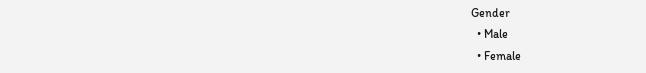Gender
  • Male
  • Female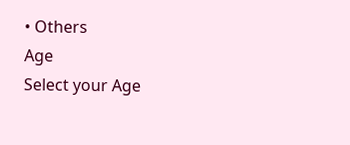• Others
Age
Select your Age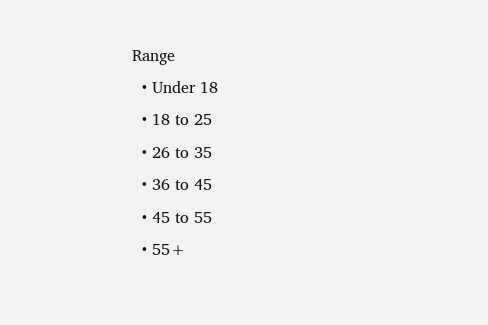Range
  • Under 18
  • 18 to 25
  • 26 to 35
  • 36 to 45
  • 45 to 55
  • 55+